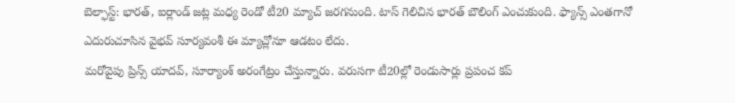బెల్ఫాస్ట్: భారత్, ఐర్లాండ్ జట్ల మధ్య రెండో టీ20 మ్యాచ్ జరగనుంది. టాస్ గెలిచిన భారత్ బౌలింగ్ ఎంచుకుంది. ఫ్యాన్స్ ఎంతగానో ఎదురుచూసిన వైభవ్ సూర్యవంశీ ఈ మ్యాచ్లోనూ ఆడటం లేదు.
మరోవైపు ప్రిన్స్ యాదవ్, సూర్యాంశ్ అరంగేట్రం చేస్తున్నారు. వరుసగా టీ20ల్లో రెండుసార్లు ప్రపంచ కప్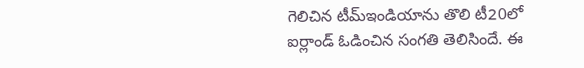గెలిచిన టీమ్ఇండియాను తొలి టీ20లో ఐర్లాండ్ ఓడించిన సంగతి తెలిసిందే. ఈ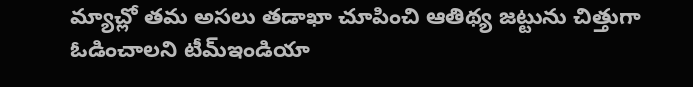మ్యాచ్లో తమ అసలు తడాఖా చూపించి ఆతిథ్య జట్టును చిత్తుగా ఓడించాలని టీమ్ఇండియా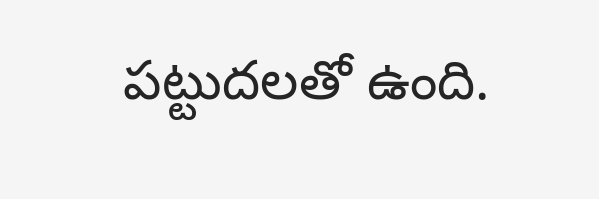పట్టుదలతో ఉంది.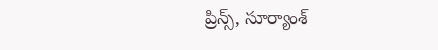ప్రిన్స్, సూర్యాంశ్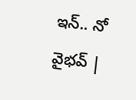ఇన్.. నో వైభవ్ |